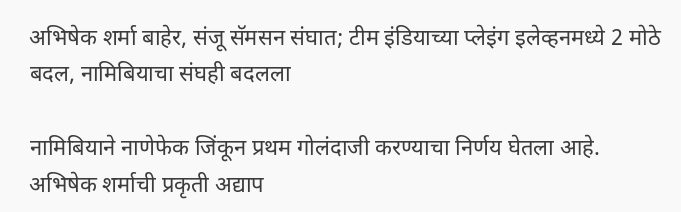अभिषेक शर्मा बाहेर, संजू सॅमसन संघात; टीम इंडियाच्या प्लेइंग इलेव्हनमध्ये 2 मोठे बदल, नामिबियाचा संघही बदलला

नामिबियाने नाणेफेक जिंकून प्रथम गोलंदाजी करण्याचा निर्णय घेतला आहे. अभिषेक शर्माची प्रकृती अद्याप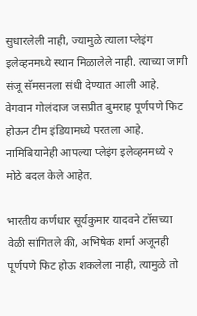सुधारलेली नाही, ज्यामुळे त्याला प्लेइंग इलेव्हनमध्ये स्थान मिळालेले नाही. त्याच्या जागी संजू सॅमसनला संधी देण्यात आली आहे. वेगवान गोलंदाज जसप्रीत बुमराह पूर्णपणे फिट होऊन टीम इंडियामध्ये परतला आहे. नामिबियानेही आपल्या प्लेइंग इलेव्हनमध्ये २ मोठे बदल केले आहेत.

भारतीय कर्णधार सूर्यकुमार यादवने टॉसच्या वेळी सांगितले की, अभिषेक शर्मा अजूनही पूर्णपणे फिट होऊ शकलेला नाही, त्यामुळे तो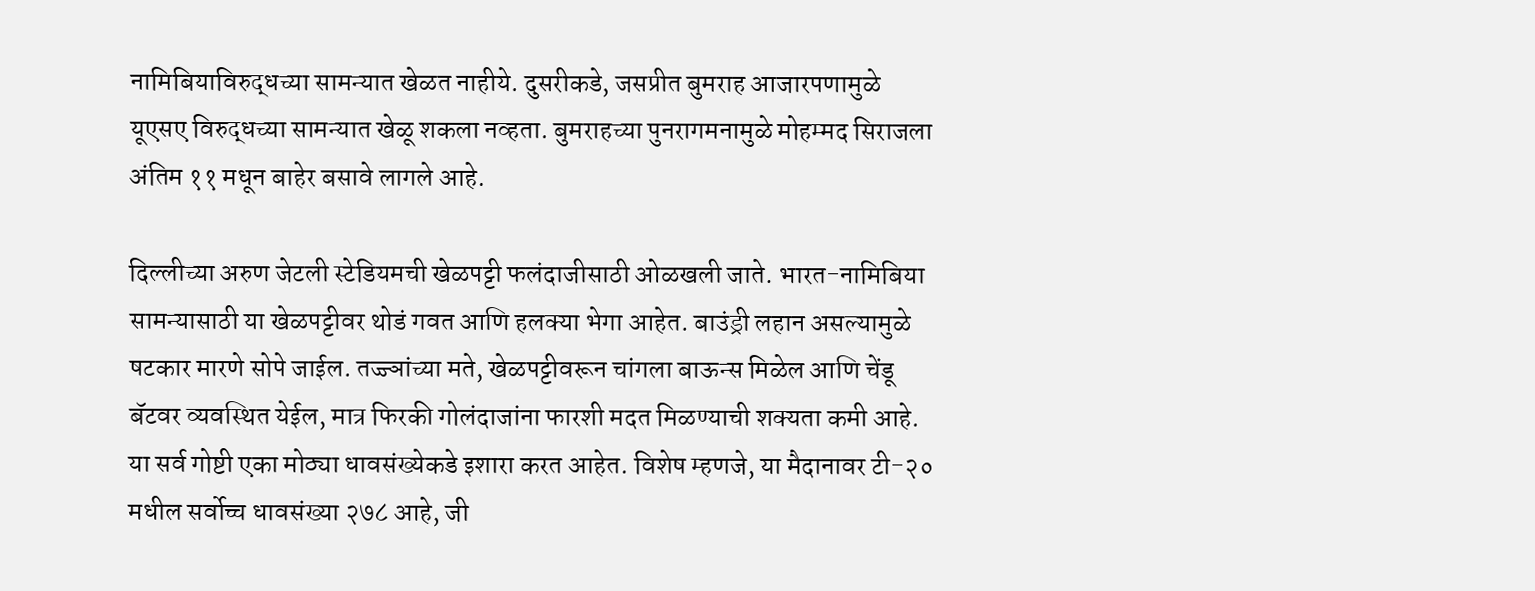नामिबियाविरुद्धच्या सामन्यात खेळत नाहीये. दुसरीकडे, जसप्रीत बुमराह आजारपणामुळे यूएसए विरुद्धच्या सामन्यात खेळू शकला नव्हता. बुमराहच्या पुनरागमनामुळे मोहम्मद सिराजला अंतिम ११ मधून बाहेर बसावे लागले आहे.

दिल्लीच्या अरुण जेटली स्टेडियमची खेळपट्टी फलंदाजीसाठी ओळखली जाते. भारत-नामिबिया सामन्यासाठी या खेळपट्टीवर थोडं गवत आणि हलक्या भेगा आहेत. बाउंड्री लहान असल्यामुळे षटकार मारणे सोपे जाईल. तज्ज्ञांच्या मते, खेळपट्टीवरून चांगला बाऊन्स मिळेल आणि चेंडू बॅटवर व्यवस्थित येईल, मात्र फिरकी गोलंदाजांना फारशी मदत मिळण्याची शक्यता कमी आहे. या सर्व गोष्टी एका मोठ्या धावसंख्येकडे इशारा करत आहेत. विशेष म्हणजे, या मैदानावर टी-२० मधील सर्वोच्च धावसंख्या २७८ आहे, जी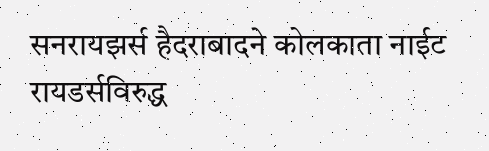सनरायझर्स हैदराबादने कोलकाता नाईट रायडर्सविरुद्ध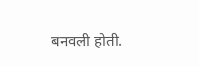बनवली होती.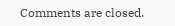Comments are closed.